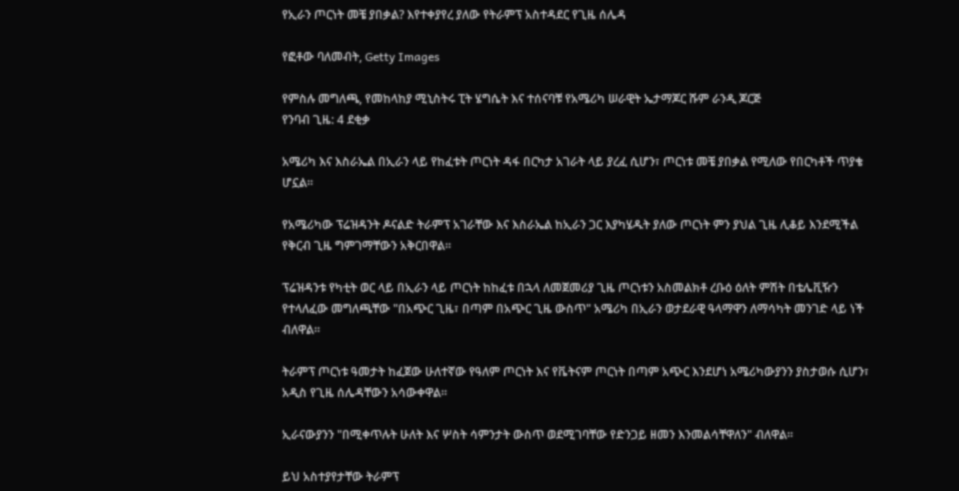የኢራን ጦርነት መቼ ያበቃል? እየተቀያየረ ያለው የትራምፕ አስተዳደር የጊዜ ሰሌዳ

የፎቶው ባለመብት, Getty Images

የምስሉ መግለጫ, የመከላከያ ሚኒስትሩ ፒት ሄግሴት እና ተሰናባቹ የአሜሪካ ሠራዊት ኤታማጆር ሹም ራንዲ ጆርጅ
የንባብ ጊዜ: 4 ደቂቃ

አሜሪካ እና እስራኤል በኢራን ላይ የከፈቱት ጦርነት ዳፋ በርካታ አገራት ላይ ያረፈ ሲሆን፣ ጦርነቱ መቼ ያበቃል የሚለው የበርካቶች ጥያቄ ሆኗል።

የአሜሪካው ፕሬዝዳንት ዶናልድ ትራምፕ አገራቸው እና እስራኤል ከኢራን ጋር እያካሄዱት ያለው ጦርነት ምን ያህል ጊዜ ሊቆይ እንደሚችል የቅርብ ጊዜ ግምገማቸውን አቅርበዋል።

ፕሬዝዳንቱ የካቲት ወር ላይ በኢራን ላይ ጦርነት ከከፈቱ በኋላ ለመጀመሪያ ጊዜ ጦርነቱን አስመልክቶ ረቡዕ ዕለት ምሽት በቴሌቪዥን የተላለፈው መግለጫቸው "በአጭር ጊዜ፣ በጣም በአጭር ጊዜ ውስጥ" አሜሪካ በኢራን ወታደራዊ ዓላማዋን ለማሳካት መንገድ ላይ ነች ብለዋል።

ትራምፕ ጦርነቱ ዓመታት ከፈጀው ሁለተኛው የዓለም ጦርነት እና የቬትናም ጦርነት በጣም አጭር እንደሆነ አሜሪካውያንን ያስታወሱ ሲሆን፣ አዲስ የጊዜ ሰሌዳቸውን አሳውቀዋል።

ኢራናውያንን "በሚቀጥሉት ሁለት እና ሦስት ሳምንታት ውስጥ ወደሚገባቸው የድንጋይ ዘመን እንመልሳቸዋለን" ብለዋል።

ይህ አስተያየታቸው ትራምፕ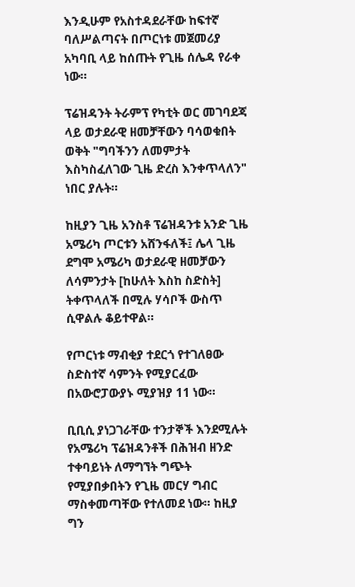እንዲሁም የአስተዳደራቸው ከፍተኛ ባለሥልጣናት በጦርነቱ መጀመሪያ አካባቢ ላይ ከሰጡት የጊዜ ሰሌዳ የራቀ ነው።

ፕሬዝዳንት ትራምፕ የካቲት ወር መገባደጃ ላይ ወታደራዊ ዘመቻቸውን ባሳወቁበት ወቅት "ግባችንን ለመምታት እስካስፈለገው ጊዜ ድረስ እንቀጥላለን" ነበር ያሉት።

ከዚያን ጊዜ አንስቶ ፕሬዝዳንቱ አንድ ጊዜ አሜሪካ ጦርቱን አሸንፋለች፤ ሌላ ጊዜ ደግሞ አሜሪካ ወታደራዊ ዘመቻውን ለሳምንታት [ከሁለት እስከ ስድስት] ትቀጥላለች በሚሉ ሃሳቦች ውስጥ ሲዋልሉ ቆይተዋል።

የጦርነቱ ማብቂያ ተደርጎ የተገለፀው ስድስተኛ ሳምንት የሚያርፈው በአውሮፓውያኑ ሚያዝያ 11 ነው።

ቢቢሲ ያነጋገራቸው ተንታኞች እንደሚሉት የአሜሪካ ፕሬዝዳንቶች በሕዝብ ዘንድ ተቀባይነት ለማግኘት ግጭት የሚያበቃበትን የጊዜ መርሃ ግብር ማስቀመጣቸው የተለመደ ነው። ከዚያ ግን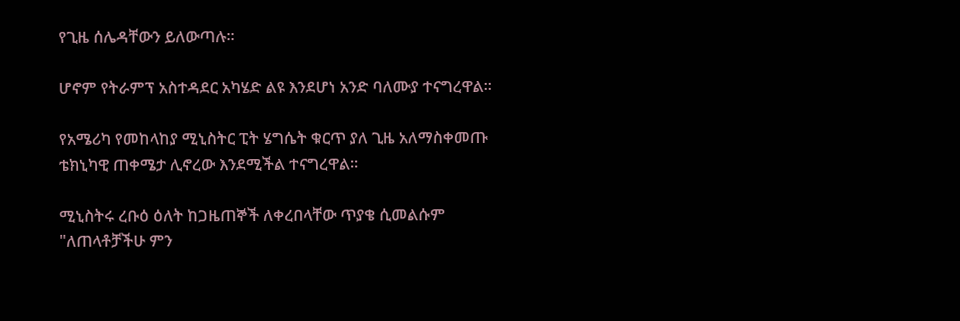የጊዜ ሰሌዳቸውን ይለውጣሉ።

ሆኖም የትራምፕ አስተዳደር አካሄድ ልዩ እንደሆነ አንድ ባለሙያ ተናግረዋል።

የአሜሪካ የመከላከያ ሚኒስትር ፒት ሄግሴት ቁርጥ ያለ ጊዜ አለማስቀመጡ ቴክኒካዊ ጠቀሜታ ሊኖረው እንደሚችል ተናግረዋል።

ሚኒስትሩ ረቡዕ ዕለት ከጋዜጠኞች ለቀረበላቸው ጥያቄ ሲመልሱም "ለጠላቶቻችሁ ምን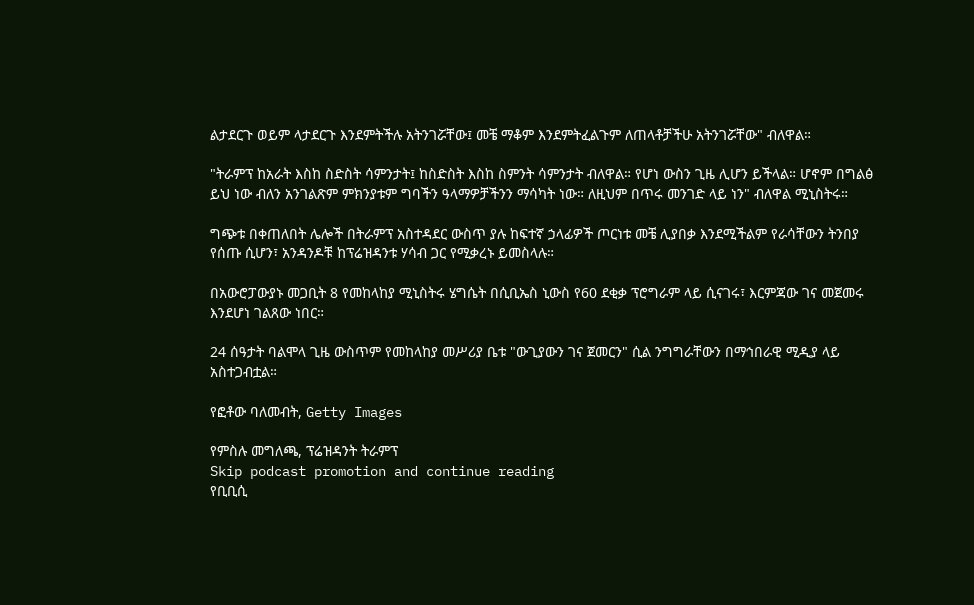ልታደርጉ ወይም ላታደርጉ እንደምትችሉ አትንገሯቸው፤ መቼ ማቆም እንደምትፈልጉም ለጠላቶቻችሁ አትንገሯቸው" ብለዋል።

"ትራምፕ ከአራት እስከ ስድስት ሳምንታት፤ ከስድስት እስከ ስምንት ሳምንታት ብለዋል። የሆነ ውስን ጊዜ ሊሆን ይችላል። ሆኖም በግልፅ ይህ ነው ብለን አንገልጽም ምክንያቱም ግባችን ዓላማዎቻችንን ማሳካት ነው። ለዚህም በጥሩ መንገድ ላይ ነን" ብለዋል ሚኒስትሩ።

ግጭቱ በቀጠለበት ሌሎች በትራምፕ አስተዳደር ውስጥ ያሉ ከፍተኛ ኃላፊዎች ጦርነቱ መቼ ሊያበቃ እንደሚችልም የራሳቸውን ትንበያ የሰጡ ሲሆን፣ አንዳንዶቹ ከፕሬዝዳንቱ ሃሳብ ጋር የሚቃረኑ ይመስላሉ።

በአውሮፓውያኑ መጋቢት 8 የመከላከያ ሚኒስትሩ ሄግሴት በሲቢኤስ ኒውስ የ60 ደቂቃ ፕሮግራም ላይ ሲናገሩ፣ እርምጃው ገና መጀመሩ እንደሆነ ገልጸው ነበር።

24 ሰዓታት ባልሞላ ጊዜ ውስጥም የመከላከያ መሥሪያ ቤቱ "ውጊያውን ገና ጀመርን" ሲል ንግግራቸውን በማኅበራዊ ሚዲያ ላይ አስተጋብቷል።

የፎቶው ባለመብት, Getty Images

የምስሉ መግለጫ, ፕሬዝዳንት ትራምፕ
Skip podcast promotion and continue reading
የቢቢሲ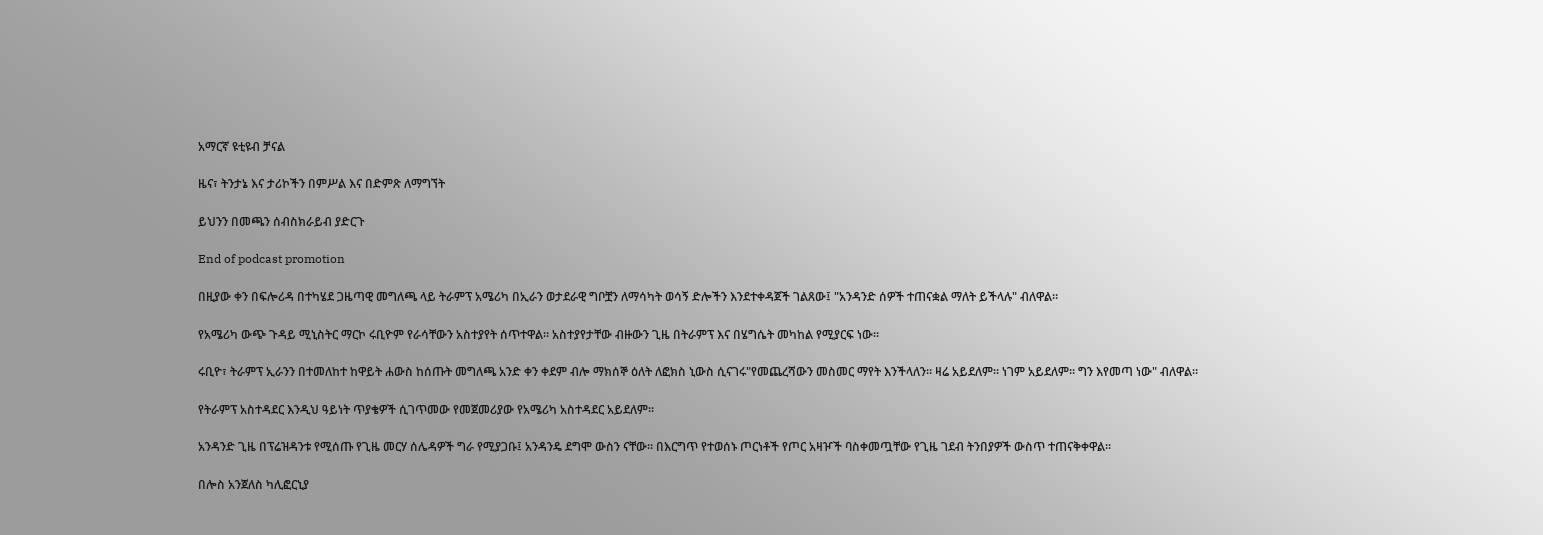አማርኛ ዩቲዩብ ቻናል

ዜና፣ ትንታኔ እና ታሪኮችን በምሥል እና በድምጽ ለማግኘት

ይህንን በመጫን ሰብስክራይብ ያድርጉ

End of podcast promotion

በዚያው ቀን በፍሎሪዳ በተካሄደ ጋዜጣዊ መግለጫ ላይ ትራምፕ አሜሪካ በኢራን ወታደራዊ ግቦቿን ለማሳካት ወሳኝ ድሎችን እንደተቀዳጀች ገልጸው፤ "አንዳንድ ሰዎች ተጠናቋል ማለት ይችላሉ" ብለዋል።

የአሜሪካ ውጭ ጉዳይ ሚኒስትር ማርኮ ሩቢዮም የራሳቸውን አስተያየት ሰጥተዋል። አስተያየታቸው ብዙውን ጊዜ በትራምፕ እና በሄግሴት መካከል የሚያርፍ ነው።

ሩቢዮ፣ ትራምፕ ኢራንን በተመለከተ ከዋይት ሐውስ ከሰጡት መግለጫ አንድ ቀን ቀደም ብሎ ማክሰኞ ዕለት ለፎክስ ኒውስ ሲናገሩ"የመጨረሻውን መስመር ማየት እንችላለን። ዛሬ አይደለም። ነገም አይደለም። ግን እየመጣ ነው" ብለዋል።

የትራምፕ አስተዳደር እንዲህ ዓይነት ጥያቄዎች ሲገጥመው የመጀመሪያው የአሜሪካ አስተዳደር አይደለም።

አንዳንድ ጊዜ በፕሬዝዳንቱ የሚሰጡ የጊዜ መርሃ ሰሌዳዎች ግራ የሚያጋቡ፤ አንዳንዴ ደግሞ ውስን ናቸው። በእርግጥ የተወሰኑ ጦርነቶች የጦር አዛዦች ባስቀመጧቸው የጊዜ ገደብ ትንበያዎች ውስጥ ተጠናቅቀዋል።

በሎስ አንጀለስ ካሊፎርኒያ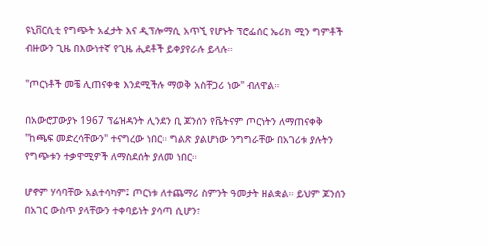ዩኒቨርሲቲ የግጭት አፈታት እና ዲፕሎማሲ አጥኚ የሆኑት ፕሮፌሰር ኤሪክ ሚን ግምቶች ብዙውን ጊዜ በእውነተኛ የጊዜ ሒደቶች ይቀያየራሉ ይላሉ።

"ጦርነቶች መቼ ሊጠናቀቁ እንደሚችሉ ማወቅ አስቸጋሪ ነው" ብለዋል።

በአውሮፓውያኑ 1967 ፕሬዝዳንት ሊንደን ቢ ጆንሰን የቬትናም ጦርነትን ለማጠናቀቅ "ከጫፍ መድረሳቸውን" ተናግረው ነበር። ግልጽ ያልሆነው ንግግራቸው በአገሪቱ ያሉትን የግጭቱን ተቃዋሚዎች ለማስደሰት ያለመ ነበር።

ሆኖም ሃሳባቸው አልተሳካም፤ ጦርነቱ ለተጨማሪ ስምንት ዓመታት ዘልቋል። ይህም ጆንሰን በአገር ውስጥ ያላቸውን ተቀባይነት ያሳጣ ሲሆን፣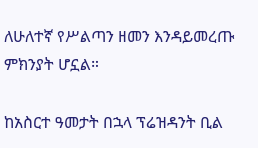ለሁለተኛ የሥልጣን ዘመን እንዳይመረጡ ምክንያት ሆኗል።

ከአስርተ ዓመታት በኋላ ፕሬዝዳንት ቢል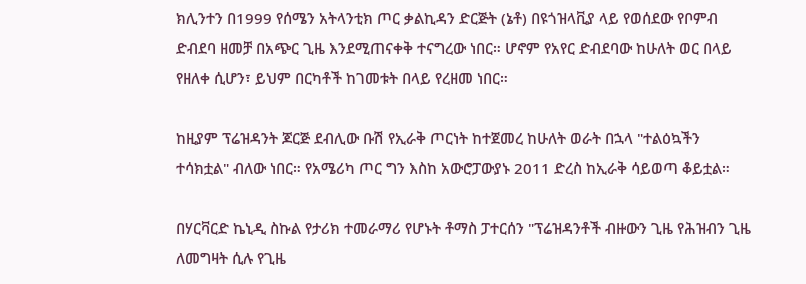ክሊንተን በ1999 የሰሜን አትላንቲክ ጦር ቃልኪዳን ድርጅት (ኔቶ) በዩጎዝላቪያ ላይ የወሰደው የቦምብ ድብደባ ዘመቻ በአጭር ጊዜ እንደሚጠናቀቅ ተናግረው ነበር። ሆኖም የአየር ድብደባው ከሁለት ወር በላይ የዘለቀ ሲሆን፣ ይህም በርካቶች ከገመቱት በላይ የረዘመ ነበር።

ከዚያም ፕሬዝዳንት ጆርጅ ደብሊው ቡሽ የኢራቅ ጦርነት ከተጀመረ ከሁለት ወራት በኋላ "ተልዕኳችን ተሳክቷል" ብለው ነበር። የአሜሪካ ጦር ግን እስከ አውሮፓውያኑ 2011 ድረስ ከኢራቅ ሳይወጣ ቆይቷል።

በሃርቫርድ ኬኒዲ ስኩል የታሪክ ተመራማሪ የሆኑት ቶማስ ፓተርሰን "ፕሬዝዳንቶች ብዙውን ጊዜ የሕዝብን ጊዜ ለመግዛት ሲሉ የጊዜ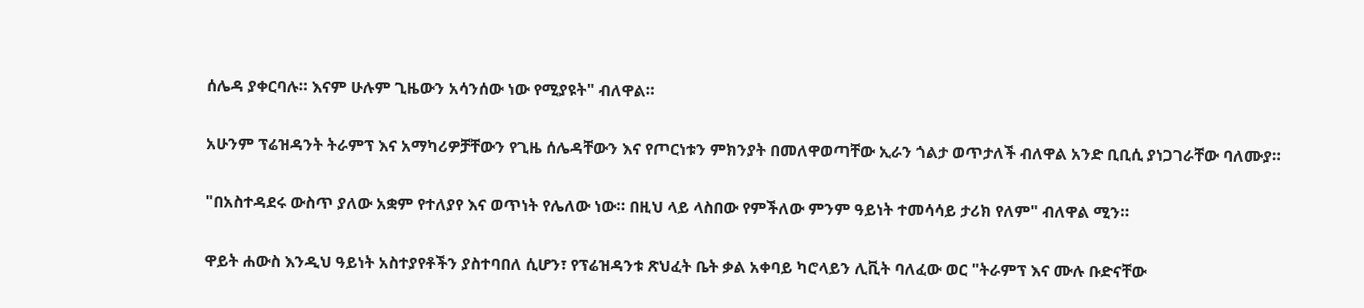ሰሌዳ ያቀርባሉ። እናም ሁሉም ጊዜውን አሳንሰው ነው የሚያዩት" ብለዋል።

አሁንም ፕሬዝዳንት ትራምፕ እና አማካሪዎቻቸውን የጊዜ ሰሌዳቸውን እና የጦርነቱን ምክንያት በመለዋወጣቸው ኢራን ጎልታ ወጥታለች ብለዋል አንድ ቢቢሲ ያነጋገራቸው ባለሙያ።

"በአስተዳደሩ ውስጥ ያለው አቋም የተለያየ እና ወጥነት የሌለው ነው። በዚህ ላይ ላስበው የምችለው ምንም ዓይነት ተመሳሳይ ታሪክ የለም" ብለዋል ሚን።

ዋይት ሐውስ እንዲህ ዓይነት አስተያየቶችን ያስተባበለ ሲሆን፣ የፕሬዝዳንቱ ጽህፈት ቤት ቃል አቀባይ ካሮላይን ሊቪት ባለፈው ወር "ትራምፕ እና ሙሉ ቡድናቸው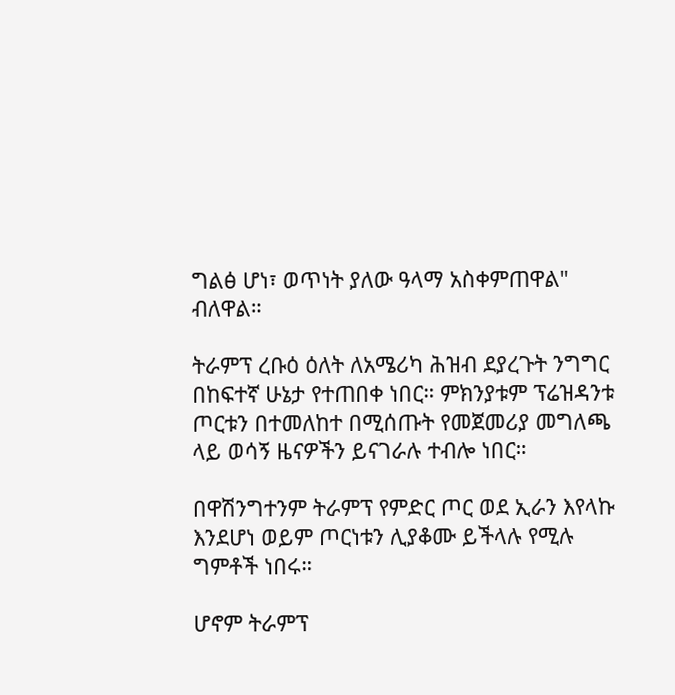ግልፅ ሆነ፣ ወጥነት ያለው ዓላማ አስቀምጠዋል" ብለዋል።

ትራምፕ ረቡዕ ዕለት ለአሜሪካ ሕዝብ ደያረጉት ንግግር በከፍተኛ ሁኔታ የተጠበቀ ነበር። ምክንያቱም ፕሬዝዳንቱ ጦርቱን በተመለከተ በሚሰጡት የመጀመሪያ መግለጫ ላይ ወሳኝ ዜናዎችን ይናገራሉ ተብሎ ነበር።

በዋሽንግተንም ትራምፕ የምድር ጦር ወደ ኢራን እየላኩ እንደሆነ ወይም ጦርነቱን ሊያቆሙ ይችላሉ የሚሉ ግምቶች ነበሩ።

ሆኖም ትራምፕ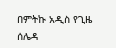በምትኩ አዲስ የጊዜ ሰሌዳ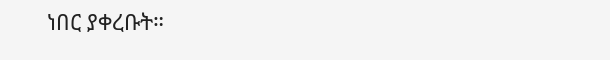ነበር ያቀረቡት።